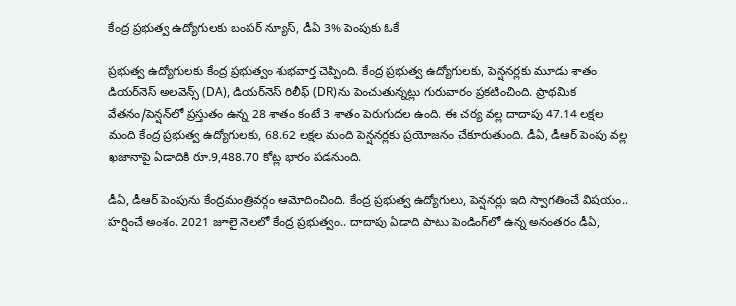కేంద్ర ప్రభుత్వ ఉద్యోగులకు బంపర్ న్యూస్, డీఏ 3% పెంపుకు ఓకే

ప్రభుత్వ ఉద్యోగులకు కేంద్ర ప్రభుత్వం శుభవార్త చెప్పింది. కేంద్ర ప్రభుత్వ ఉద్యోగులకు, పెన్షనర్లకు మూడు శాతం డియర్‌నెస్ అలవెన్స్ (DA), డియర్‌నెస్ రిలీఫ్ (DR)ను పెంచుతున్నట్లు గురువారం ప్రకటించింది. ప్రాథమిక వేతనం/పెన్షన్‌లో ప్రస్తుతం ఉన్న 28 శాతం కంటే 3 శాతం పెరుగుదల ఉంది. ఈ చర్య వల్ల దాదాపు 47.14 లక్షల మంది కేంద్ర ప్రభుత్వ ఉద్యోగులకు, 68.62 లక్షల మంది పెన్షనర్లకు ప్రయోజనం చేకూరుతుంది. డీఏ, డీఆర్ పెంపు వల్ల ఖజానాపై ఏడాదికి రూ.9,488.70 కోట్ల భారం పడనుంది.

డీఏ, డీఆర్ పెంపును కేంద్రమంత్రివర్గం ఆమోదించింది. కేంద్ర ప్రభుత్వ ఉద్యోగులు, పెన్షనర్లు ఇది స్వాగతించే విషయం.. హర్షించే అంశం. 2021 జూలై నెలలో కేంద్ర ప్రభుత్వం.. దాదాపు ఏడాది పాటు పెండింగ్‌లో ఉన్న అనంతరం డీఏ,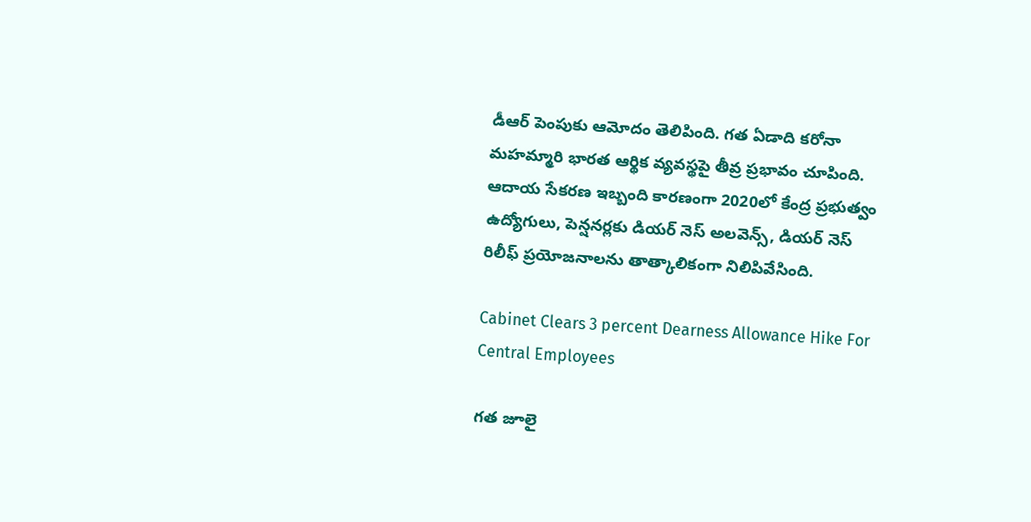డీఆర్ పెంపుకు ఆమోదం తెలిపింది. గత ఏడాది కరోనా మహమ్మారి భారత ఆర్థిక వ్యవస్థపై తీవ్ర ప్రభావం చూపింది. ఆదాయ సేకరణ ఇబ్బంది కారణంగా 2020లో కేంద్ర ప్రభుత్వం ఉద్యోగులు, పెన్షనర్లకు డియర్ నెస్ అలవెన్స్, డియర్ నెస్ రిలీఫ్ ప్రయోజనాలను తాత్కాలికంగా నిలిపివేసింది.

Cabinet Clears 3 percent Dearness Allowance Hike For Central Employees

గత జూలై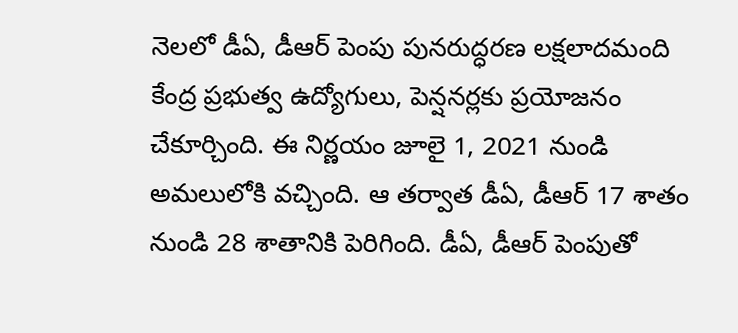నెలలో డీఏ, డీఆర్ పెంపు పునరుద్ధరణ లక్షలాదమంది కేంద్ర ప్రభుత్వ ఉద్యోగులు, పెన్షనర్లకు ప్రయోజనం చేకూర్చింది. ఈ నిర్ణయం జూలై 1, 2021 నుండి అమలులోకి వచ్చింది. ఆ తర్వాత డీఏ, డీఆర్ 17 శాతం నుండి 28 శాతానికి పెరిగింది. డీఏ, డీఆర్ పెంపుతో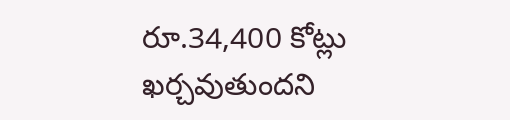రూ.34,400 కోట్లు ఖర్చవుతుందని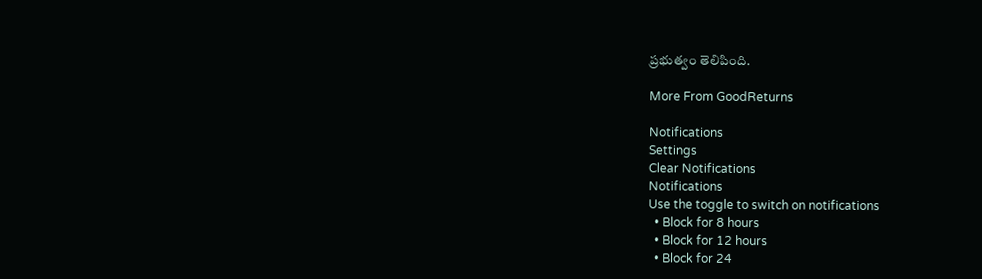ప్రభుత్వం తెలిపింది.

More From GoodReturns

Notifications
Settings
Clear Notifications
Notifications
Use the toggle to switch on notifications
  • Block for 8 hours
  • Block for 12 hours
  • Block for 24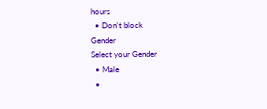hours
  • Don't block
Gender
Select your Gender
  • Male
  •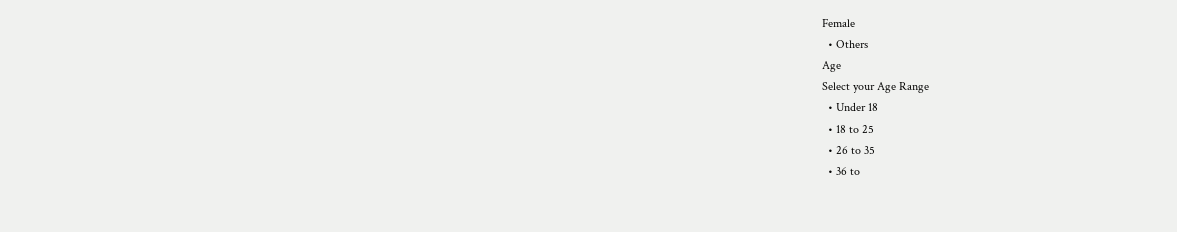Female
  • Others
Age
Select your Age Range
  • Under 18
  • 18 to 25
  • 26 to 35
  • 36 to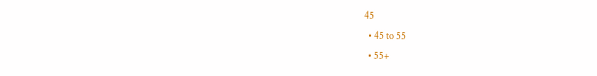45
  • 45 to 55
  • 55+